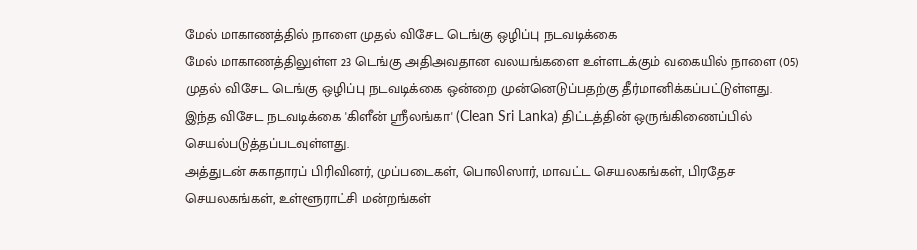மேல் மாகாணத்தில் நாளை முதல் விசேட டெங்கு ஒழிப்பு நடவடிக்கை
மேல் மாகாணத்திலுள்ள 23 டெங்கு அதிஅவதான வலயங்களை உள்ளடக்கும் வகையில் நாளை (05) முதல் விசேட டெங்கு ஒழிப்பு நடவடிக்கை ஒன்றை முன்னெடுப்பதற்கு தீர்மானிக்கப்பட்டுள்ளது.
இந்த விசேட நடவடிக்கை 'கிளீன் ஸ்ரீலங்கா' (Clean Sri Lanka) திட்டத்தின் ஒருங்கிணைப்பில் செயல்படுத்தப்படவுள்ளது.
அத்துடன் சுகாதாரப் பிரிவினர், முப்படைகள், பொலிஸார், மாவட்ட செயலகங்கள், பிரதேச செயலகங்கள், உள்ளூராட்சி மன்றங்கள்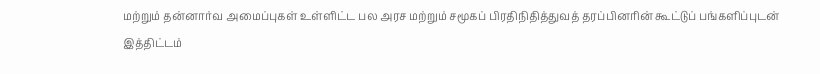மற்றும் தன்னார்வ அமைப்புகள் உள்ளிட்ட பல அரச மற்றும் சமூகப் பிரதிநிதித்துவத் தரப்பினரின் கூட்டுப் பங்களிப்புடன் இத்திட்டம்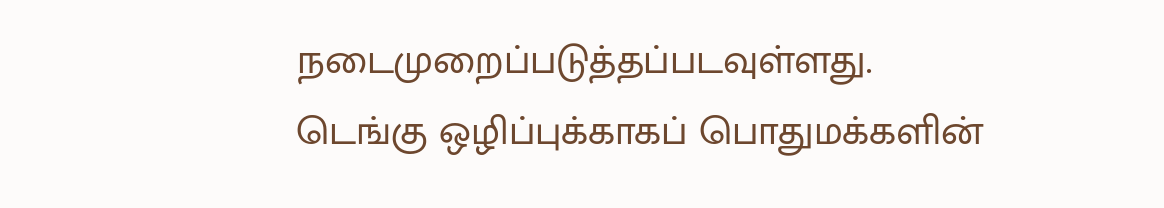நடைமுறைப்படுத்தப்படவுள்ளது.
டெங்கு ஒழிப்புக்காகப் பொதுமக்களின்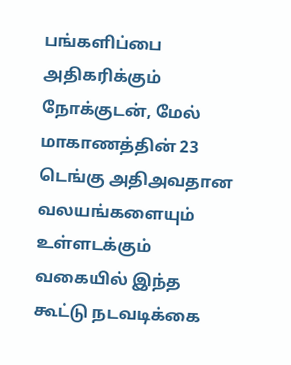பங்களிப்பை அதிகரிக்கும் நோக்குடன், மேல் மாகாணத்தின் 23 டெங்கு அதிஅவதான வலயங்களையும் உள்ளடக்கும் வகையில் இந்த கூட்டு நடவடிக்கை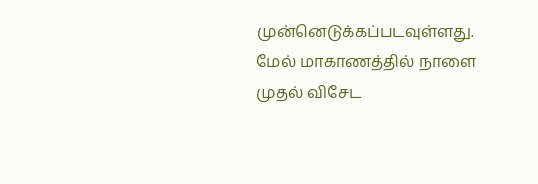முன்னெடுக்கப்படவுள்ளது.
மேல் மாகாணத்தில் நாளை முதல் விசேட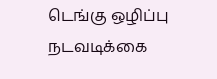டெங்கு ஒழிப்பு நடவடிக்கை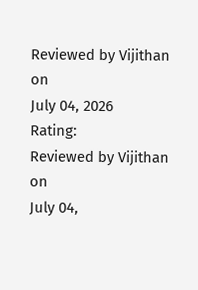Reviewed by Vijithan
on
July 04, 2026
Rating:
Reviewed by Vijithan
on
July 04,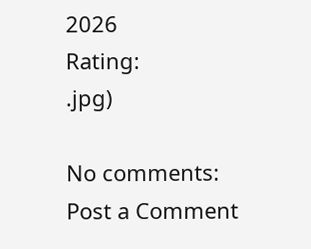2026
Rating:
.jpg)

No comments:
Post a Comment